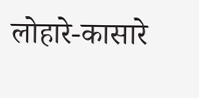लोहारे-कासारे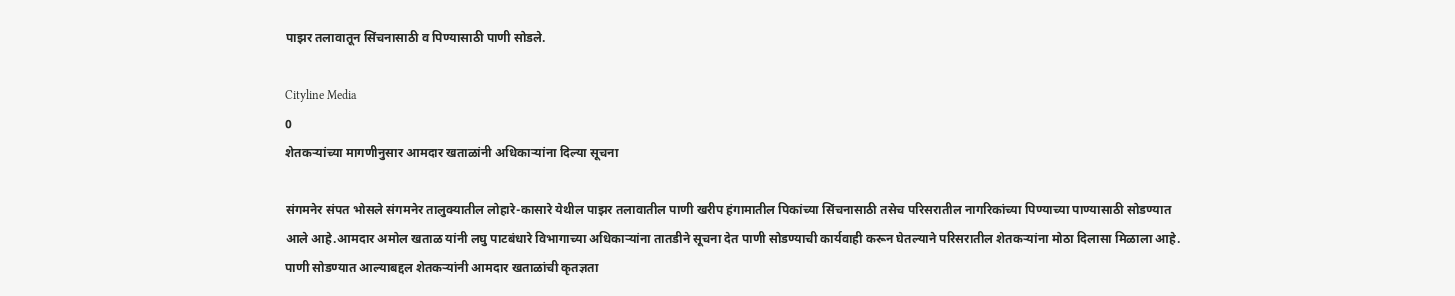पाझर तलावातून सिंचनासाठी व पिण्यासाठी पाणी सोडले.

Cityline Media
0
शेतकऱ्यांच्या मागणीनुसार आमदार खताळांनी अधिकाऱ्यांना दिल्या सूचना

संगमनेर संपत भोसले संगमनेर तालुक्यातील लोहारे-कासारे येथील पाझर तलावातील पाणी खरीप हंगामातील पिकांच्या सिंचनासाठी तसेच परिसरातील नागरिकांच्या पिण्याच्या पाण्यासाठी सोडण्यात आले आहे.आमदार अमोल खताळ यांनी लघु पाटबंधारे विभागाच्या अधिकाऱ्यांना तातडीने सूचना देत पाणी सोडण्याची कार्यवाही करून घेतल्याने परिसरातील शेतकऱ्यांना मोठा दिलासा मिळाला आहे. पाणी सोडण्यात आल्याबद्दल शेतकऱ्यांनी आमदार खताळांची कृतज्ञता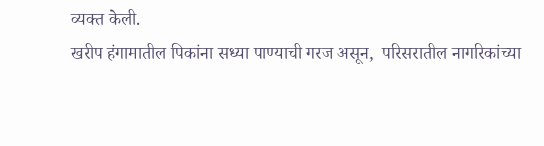व्यक्त केली.
खरीप हंगामातील पिकांना सध्या पाण्याची गरज असून,  परिसरातील नागरिकांच्या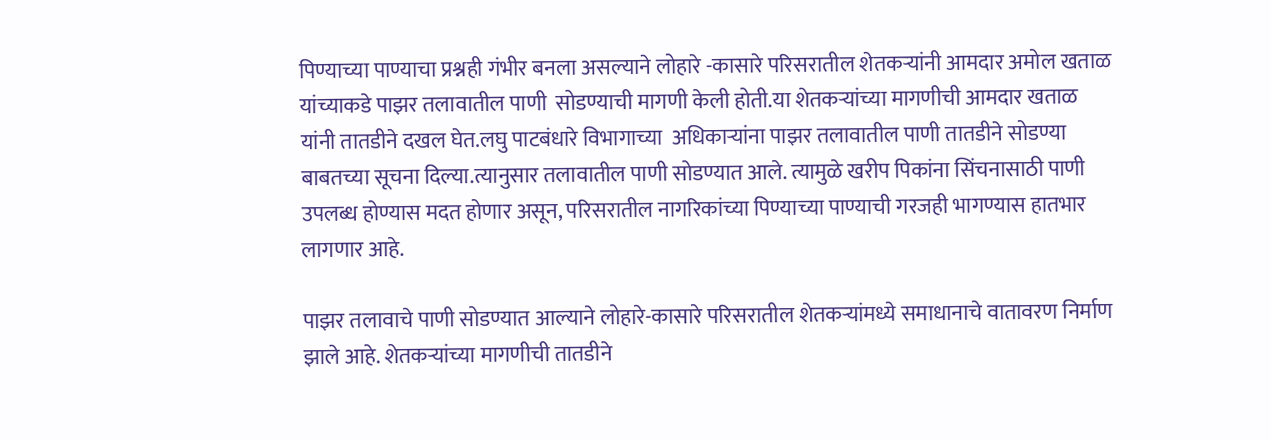पिण्याच्या पाण्याचा प्रश्नही गंभीर बनला असल्याने लोहारे -कासारे परिसरातील शेतकऱ्यांनी आमदार अमोल खताळ यांच्याकडे पाझर तलावातील पाणी  सोडण्याची मागणी केली होती.या शेतकऱ्यांच्या मागणीची आमदार खताळ यांनी तातडीने दखल घेत.लघु पाटबंधारे विभागाच्या  अधिकाऱ्यांना पाझर तलावातील पाणी तातडीने सोडण्या बाबतच्या सूचना दिल्या.त्यानुसार तलावातील पाणी सोडण्यात आले. त्यामुळे खरीप पिकांना सिंचनासाठी पाणी उपलब्ध होण्यास मदत होणार असून, परिसरातील नागरिकांच्या पिण्याच्या पाण्याची गरजही भागण्यास हातभार लागणार आहे.

पाझर तलावाचे पाणी सोडण्यात आल्याने लोहारे-कासारे परिसरातील शेतकऱ्यांमध्ये समाधानाचे वातावरण निर्माण झाले आहे. शेतकऱ्यांच्या मागणीची तातडीने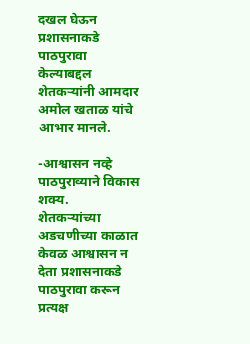दखल घेऊन प्रशासनाकडे पाठपुरावा केल्याबद्दल शेतकऱ्यांनी आमदार अमोल खताळ यांचे आभार मानले.

-आश्वासन नव्हे पाठपुराव्याने विकास शक्य.
शेतकऱ्यांच्या अडचणीच्या काळात केवळ आश्वासन न देता प्रशासनाकडे पाठपुरावा करून प्रत्यक्ष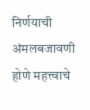निर्णयाची अंमलबजावणी होणे महत्त्वाचे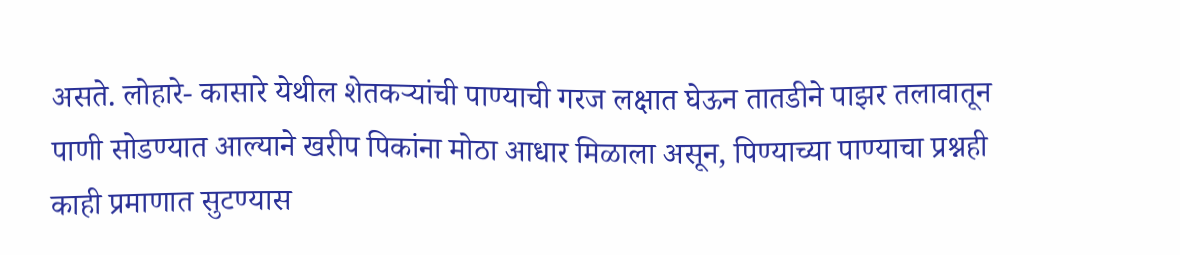असते. लोहारे- कासारे येथील शेतकऱ्यांची पाण्याची गरज लक्षात घेऊन तातडीने पाझर तलावातून पाणी सोडण्यात आल्याने खरीप पिकांना मोठा आधार मिळाला असून, पिण्याच्या पाण्याचा प्रश्नही काही प्रमाणात सुटण्यास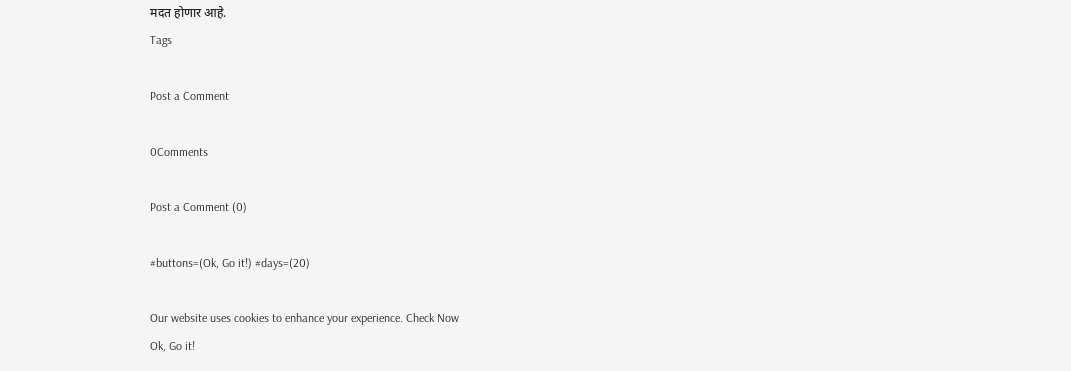मदत होणार आहे.
Tags

Post a Comment

0Comments

Post a Comment (0)

#buttons=(Ok, Go it!) #days=(20)

Our website uses cookies to enhance your experience. Check Now
Ok, Go it!